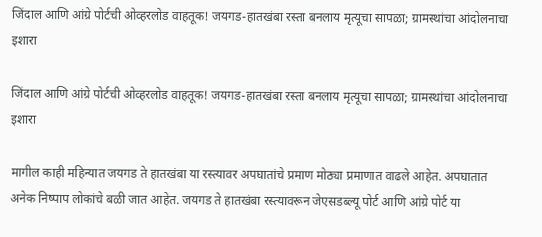जिंदाल आणि आंग्रे पोर्टची ओव्हरलोड वाहतूक! जयगड-हातखंबा रस्ता बनलाय मृत्यूचा सापळा; ग्रामस्थांचा आंदोलनाचा इशारा

जिंदाल आणि आंग्रे पोर्टची ओव्हरलोड वाहतूक! जयगड-हातखंबा रस्ता बनलाय मृत्यूचा सापळा; ग्रामस्थांचा आंदोलनाचा इशारा

मागील काही महिन्यात जयगड ते हातखंबा या रस्त्यावर अपघातांचे प्रमाण मोठ्या प्रमाणात वाढले आहेत. अपघातात अनेक निष्पाप लोकांचे बळी जात आहेत. जयगड ते हातखंबा रस्त्यावरून जेएसडब्ल्यू पोर्ट आणि आंग्रे पोर्ट या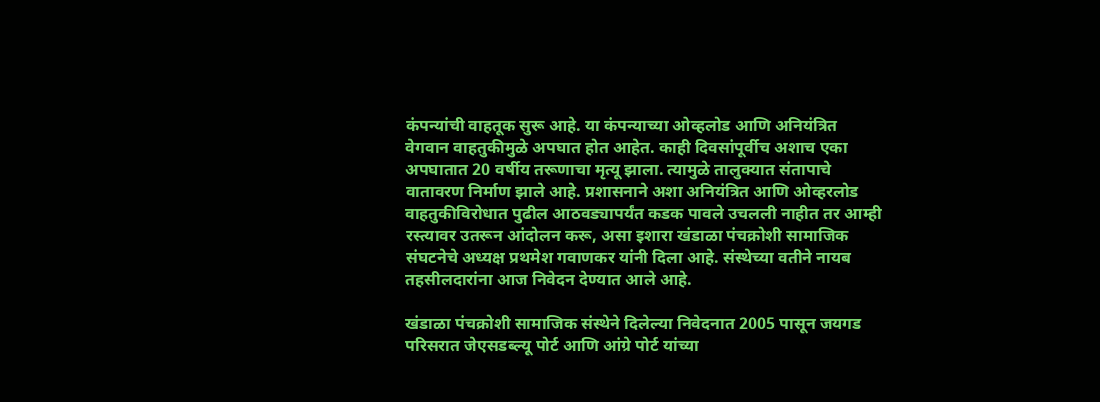कंपन्यांची वाहतूक सुरू आहे. या कंपन्याच्या ओव्हलोड आणि अनियंत्रित वेगवान वाहतुकीमुळे अपघात होत आहेत. काही दिवसांपूर्वीच अशाच एका अपघातात 20 वर्षीय तरूणाचा मृत्यू झाला. त्यामुळे तालुक्यात संतापाचे वातावरण निर्माण झाले आहे. प्रशासनाने अशा अनियंत्रित आणि ओव्हरलोड वाहतुकीविरोधात पुढील आठवड्यापर्यंत कडक पावले उचलली नाहीत तर आम्ही रस्त्यावर उतरून आंदोलन करू, असा इशारा खंडाळा पंचक्रोशी सामाजिक संघटनेचे अध्यक्ष प्रथमेश गवाणकर यांनी दिला आहे. संस्थेच्या वतीने नायब तहसीलदारांना आज निवेदन देण्यात आले आहे.

खंडाळा पंचक्रोशी सामाजिक संस्थेने दिलेल्या निवेदनात 2005 पासून जयगड परिसरात जेएसडब्ल्यू पोर्ट आणि आंग्रे पोर्ट यांच्या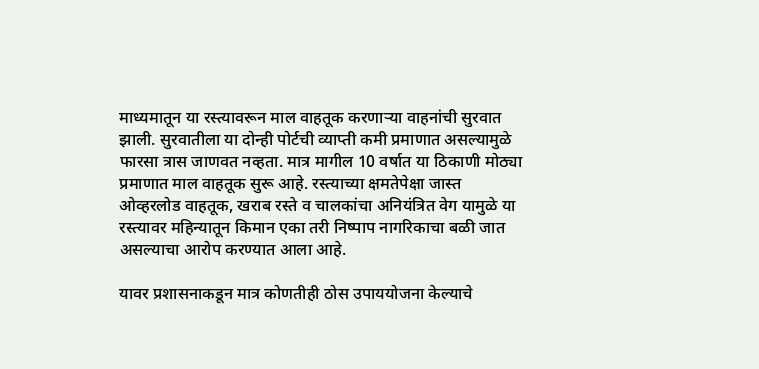माध्यमातून या रस्त्यावरून माल वाहतूक करणाऱ्या वाहनांची सुरवात झाली. सुरवातीला या दोन्ही पोर्टची व्याप्ती कमी प्रमाणात असल्यामुळे फारसा त्रास जाणवत नव्हता. मात्र मागील 10 वर्षात या ठिकाणी मोठ्या प्रमाणात माल वाहतूक सुरू आहे. रस्त्याच्या क्षमतेपेक्षा जास्त ओव्हरलोड वाहतूक, खराब रस्ते व चालकांचा अनियंत्रित वेग यामुळे या रस्त्यावर महिन्यातून किमान एका तरी निष्पाप नागरिकाचा बळी जात असल्याचा आरोप करण्यात आला आहे.

यावर प्रशासनाकडून मात्र कोणतीही ठोस उपाययोजना केल्याचे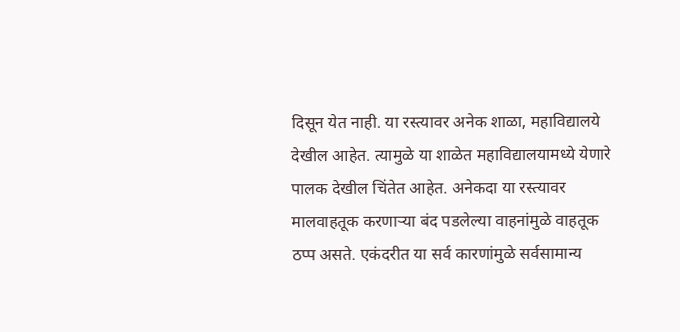दिसून येत नाही. या रस्त्यावर अनेक शाळा, महाविद्यालये देखील आहेत. त्यामुळे या शाळेत महाविद्यालयामध्ये येणारे पालक देखील चिंतेत आहेत. अनेकदा या रस्त्यावर मालवाहतूक करणाऱ्या बंद पडलेल्या वाहनांमुळे वाहतूक ठप्प असते. एकंदरीत या सर्व कारणांमुळे सर्वसामान्य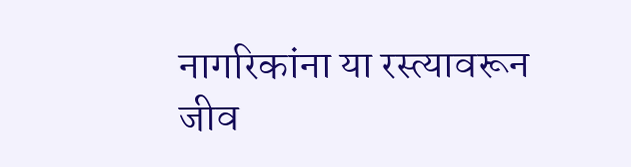नागरिकांना या रस्त्यावरून जीव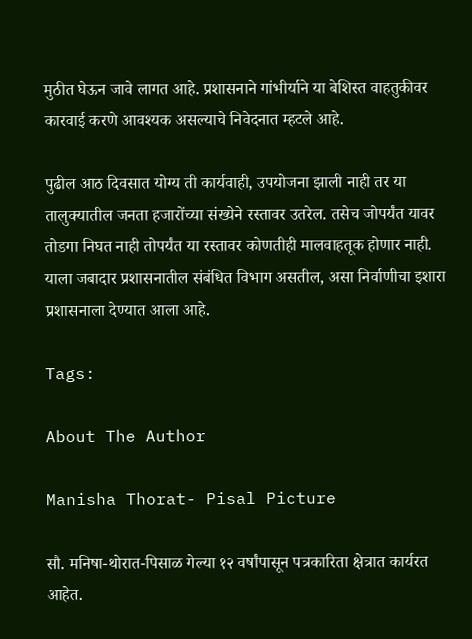मुठीत घेऊन जावे लागत आहे. प्रशासनाने गांभीर्याने या बेशिस्त वाहतुकीवर कारवाई करणे आवश्यक असल्याचे निवेदनात म्हटले आहे.

पुढील आठ दिवसात योग्य ती कार्यवाही, उपयोजना झाली नाही तर या तालुक्यातील जनता हजारोंच्या संख्येने रस्तावर उतरेल. तसेच जोपर्यंत यावर तोडगा निघत नाही तोपर्यंत या रस्तावर कोणतीही मालवाहतूक होणार नाही. याला जबादार प्रशासनातील संबंधित विभाग असतील, असा निर्वाणीचा इशारा प्रशासनाला देण्यात आला आहे.

Tags:

About The Author

Manisha Thorat- Pisal Picture

सौ. मनिषा-थोरात-पिसाळ गेल्या १२ वर्षांपासून पत्रकारिता क्षेत्रात कार्यरत आहेत.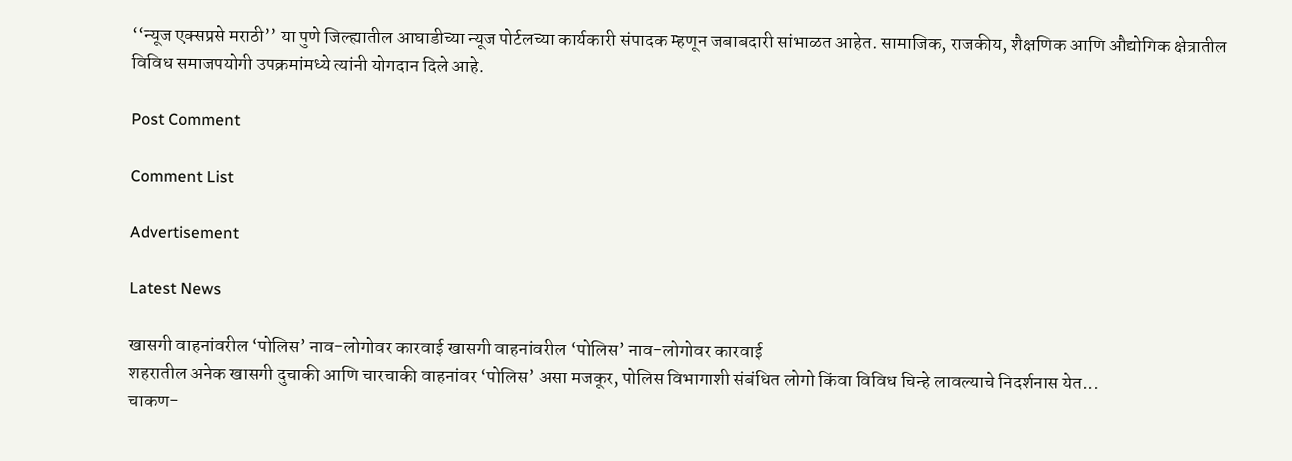‘‘न्यूज एक्सप्रसे मराठी’’ या पुणे जिल्ह्यातील आघाडीच्या न्यूज पोर्टलच्या कार्यकारी संपादक म्हणून जबाबदारी सांभाळत आहेत. सामाजिक, राजकीय, शैक्षणिक आणि औद्योगिक क्षेत्रातील विविध समाजपयोगी उपक्रमांमध्ये त्यांनी योगदान दिले आहे.

Post Comment

Comment List

Advertisement

Latest News

खासगी वाहनांवरील ‘पोलिस’ नाव-लोगोवर कारवाई खासगी वाहनांवरील ‘पोलिस’ नाव-लोगोवर कारवाई
शहरातील अनेक खासगी दुचाकी आणि चारचाकी वाहनांवर ‘पोलिस’ असा मजकूर, पोलिस विभागाशी संबंधित लोगो किंवा विविध चिन्हे लावल्याचे निदर्शनास येत...
चाकण-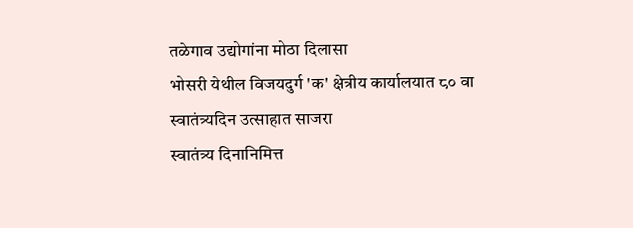तळेगाव उद्योगांना मोठा दिलासा
भोसरी येथील विजयदुर्ग 'क' क्षेत्रीय कार्यालयात ८० वा स्वातंत्र्यदिन उत्साहात साजरा
स्वातंत्र्य दिनानिमित्त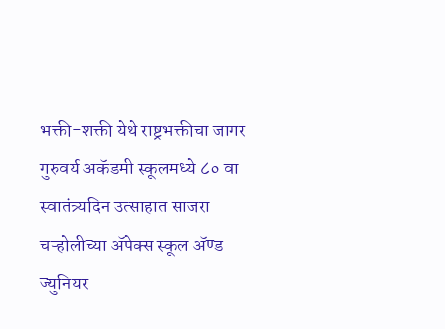भक्ती-शक्ती येथे राष्ट्रभक्तीचा जागर
गुरुवर्य अकॅडमी स्कूलमध्ये ८० वा स्वातंत्र्यदिन उत्साहात साजरा
चऱ्होलीच्या अ‍ॅपेक्स स्कूल अ‍ॅण्ड ज्युनियर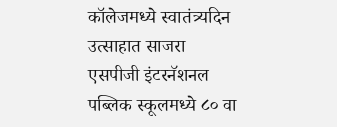कॉलेजमध्ये स्वातंत्र्यदिन उत्साहात साजरा
एसपीजी इंटरनॅशनल पब्लिक स्कूलमध्ये ८० वा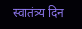स्वातंत्र्य दिन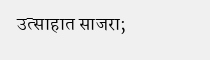उत्साहात साजरा;